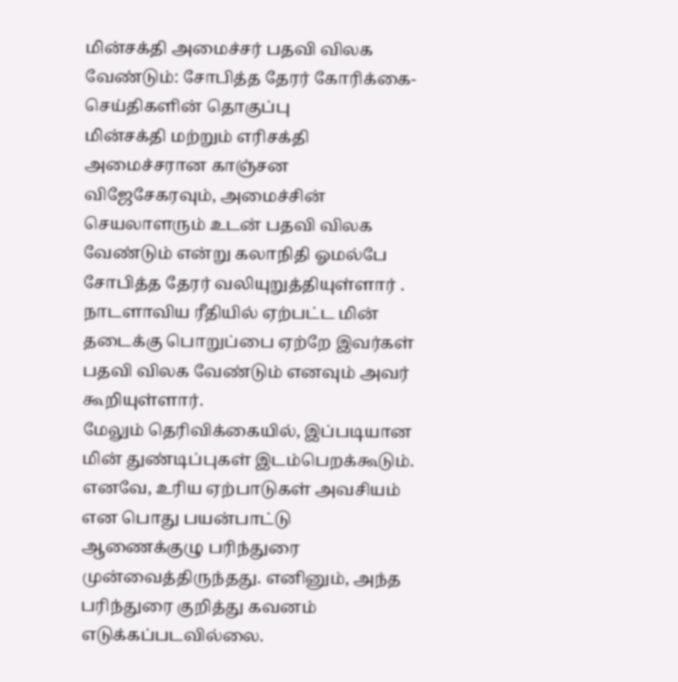மின்சக்தி அமைச்சர் பதவி விலக வேண்டும்: சோபித்த தேரர் கோரிக்கை- செய்திகளின் தொகுப்பு
மின்சக்தி மற்றும் எரிசக்தி அமைச்சரான காஞ்சன விஜேசேகரவும், அமைச்சின் செயலாளரும் உடன் பதவி விலக வேண்டும் என்று கலாநிதி ஓமல்பே சோபித்த தேரர் வலியுறுத்தியுள்ளார் .
நாடளாவிய ரீதியில் ஏற்பட்ட மின் தடைக்கு பொறுப்பை ஏற்றே இவர்கள் பதவி விலக வேண்டும் எனவும் அவர் கூறியுள்ளார்.
மேலும் தெரிவிக்கையில், இப்படியான மின் துண்டிப்புகள் இடம்பெறக்கூடும். எனவே, உரிய ஏற்பாடுகள் அவசியம் என பொது பயன்பாட்டு ஆணைக்குழு பரிந்துரை முன்வைத்திருந்தது. எனினும், அந்த பரிந்துரை குறித்து கவனம் எடுக்கப்படவில்லை.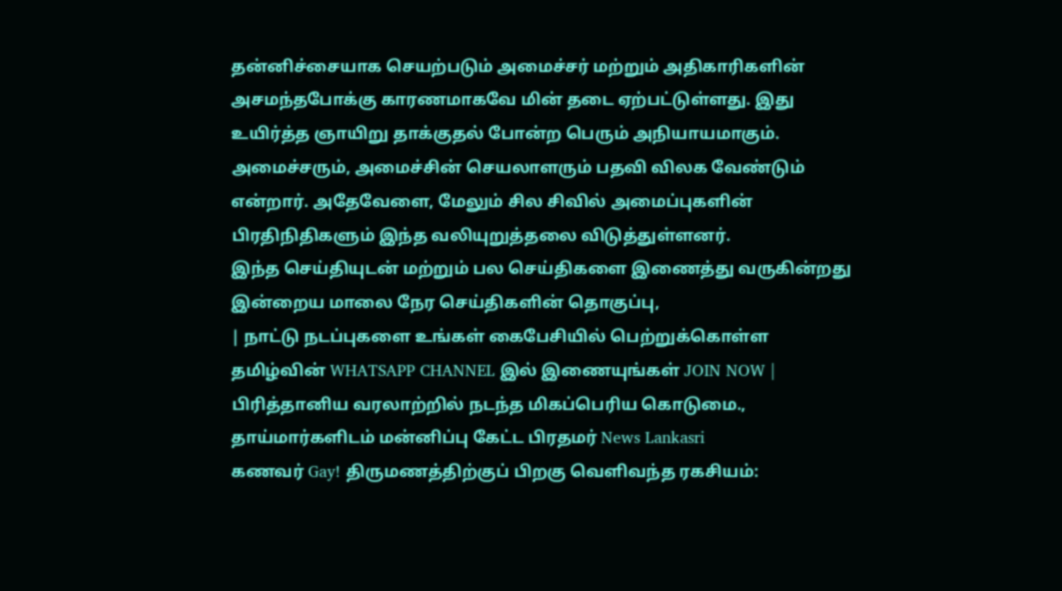தன்னிச்சையாக செயற்படும் அமைச்சர் மற்றும் அதிகாரிகளின் அசமந்தபோக்கு காரணமாகவே மின் தடை ஏற்பட்டுள்ளது. இது உயிர்த்த ஞாயிறு தாக்குதல் போன்ற பெரும் அநியாயமாகும்.
அமைச்சரும், அமைச்சின் செயலாளரும் பதவி விலக வேண்டும் என்றார். அதேவேளை, மேலும் சில சிவில் அமைப்புகளின் பிரதிநிதிகளும் இந்த வலியுறுத்தலை விடுத்துள்ளனர்.
இந்த செய்தியுடன் மற்றும் பல செய்திகளை இணைத்து வருகின்றது இன்றைய மாலை நேர செய்திகளின் தொகுப்பு,
| நாட்டு நடப்புகளை உங்கள் கைபேசியில் பெற்றுக்கொள்ள தமிழ்வின் WHATSAPP CHANNEL இல் இணையுங்கள் JOIN NOW |
பிரித்தானிய வரலாற்றில் நடந்த மிகப்பெரிய கொடுமை., தாய்மார்களிடம் மன்னிப்பு கேட்ட பிரதமர் News Lankasri
கணவர் Gay! திருமணத்திற்குப் பிறகு வெளிவந்த ரகசியம்: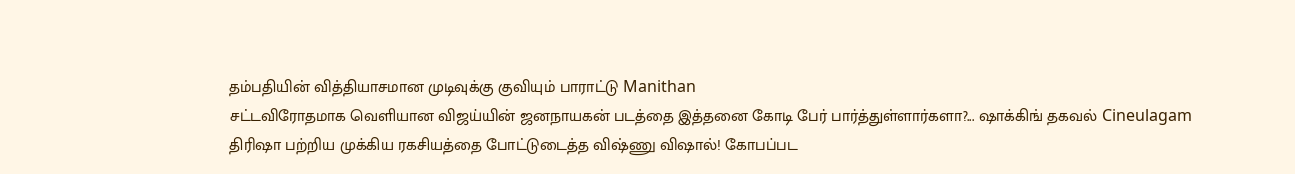தம்பதியின் வித்தியாசமான முடிவுக்கு குவியும் பாராட்டு Manithan
சட்டவிரோதமாக வெளியான விஜய்யின் ஜனநாயகன் படத்தை இத்தனை கோடி பேர் பார்த்துள்ளார்களா?... ஷாக்கிங் தகவல் Cineulagam
திரிஷா பற்றிய முக்கிய ரகசியத்தை போட்டுடைத்த விஷ்ணு விஷால்! கோபப்பட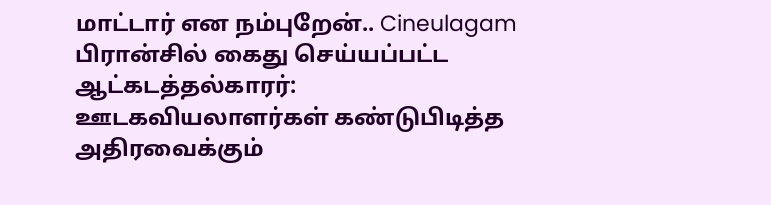மாட்டார் என நம்புறேன்.. Cineulagam
பிரான்சில் கைது செய்யப்பட்ட ஆட்கடத்தல்காரர்: ஊடகவியலாளர்கள் கண்டுபிடித்த அதிரவைக்கும்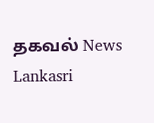தகவல் News Lankasri